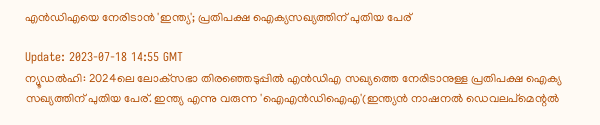എന്‍ഡിഎയെ നേരിടാന്‍ 'ഇന്ത്യ'; പ്രതിപക്ഷ ഐക്യസഖ്യത്തിന് പുതിയ പേര്

Update: 2023-07-18 14:55 GMT
ന്യൂഡല്‍ഹി: 2024ലെ ലോക്‌സഭാ തിരഞ്ഞെടുപ്പില്‍ എന്‍ഡിഎ സഖ്യത്തെ നേരിടാനുള്ള പ്രതിപക്ഷ ഐക്യ സഖ്യത്തിന് പുതിയ പേര്. ഇന്ത്യ എന്നു വരുന്ന 'ഐഎന്‍ഡിഐഎ'(ഇന്ത്യന്‍ നാഷനല്‍ ഡെവലപ്‌മെന്റല്‍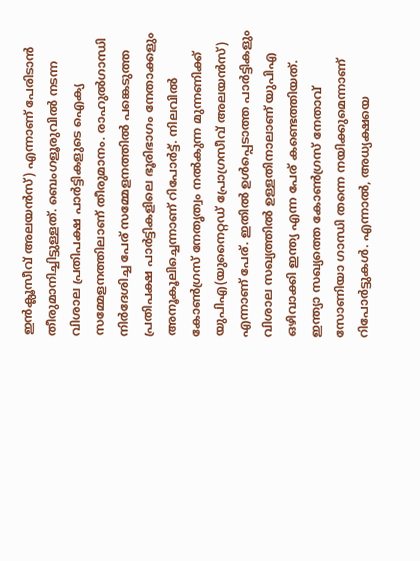ഇന്‍ക്ലൂസീവ് അലയന്‍സ്) എന്നാണ് പേരിടാന്‍ തീരുമാനിച്ചിട്ടുള്ളത്. ബെംഗളൂരുവില്‍ നടന്ന വിശാല പ്രതിപക്ഷ പാര്‍ട്ടികളുടെ ഐക്യ സമ്മേളനത്തിലാണ് തീരുമാനം. രാഹുല്‍ഗാന്ധി നിര്‍ദേശിച്ച പേര് സമ്മേളനത്തില്‍ പങ്കെടുത്ത പ്രതിപക്ഷ പാര്‍ട്ടികളിലെ ഭൂരിഭാഗം നേതാക്കളും അനൂകൂലിച്ചെന്നാണ് റിപോര്‍ട്ട്. നിലവില്‍ കോണ്‍ഗ്രസ് നേതൃത്വം നല്‍കുന്ന മുന്നണിക്ക് യുപിഎ(യുനൈറ്റഡ് പ്രോഗ്രസീവ് അലയന്‍സ്) എന്നാണ് പേര്. ഇതില്‍ ഉള്‍പ്പെടാത്ത പാര്‍ട്ടികളും വിശാല സഖ്യത്തില്‍ ഉള്ളതിനാലാണ് യുപിഎ ഒഴിവാക്കി ഇന്ത്യ എന്ന പേര് കണ്ടെത്തിയത്. ഇന്ത്യാ സഖ്യത്തെ കോണ്‍ഗ്രസ് നേതാവ് സോണിയാ ഗാന്ധി തന്നെ നയിക്കുമെന്നാണ് റിപോര്‍ട്ടുകള്‍. എന്നാല്‍, അധ്യക്ഷയെ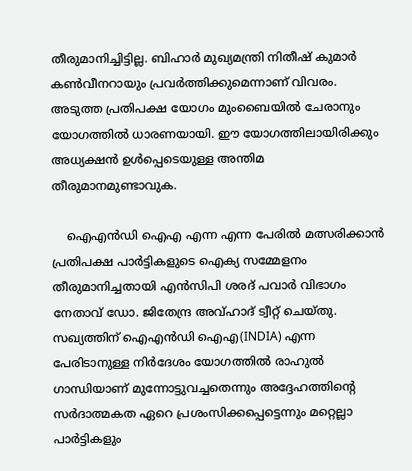തീരുമാനിച്ചിട്ടില്ല. ബിഹാര്‍ മുഖ്യമന്ത്രി നിതീഷ് കുമാര്‍ കണ്‍വീനറായും പ്രവര്‍ത്തിക്കുമെന്നാണ് വിവരം. അടുത്ത പ്രതിപക്ഷ യോഗം മുംബൈയില്‍ ചേരാനും യോഗത്തില്‍ ധാരണയായി. ഈ യോഗത്തിലായിരിക്കും അധ്യക്ഷന്‍ ഉള്‍പ്പെടെയുള്ള അന്തിമ തീരുമാനമുണ്ടാവുക.

    ഐഎന്‍ഡി ഐഎ എന്ന എന്ന പേരില്‍ മത്സരിക്കാന്‍ പ്രതിപക്ഷ പാര്‍ട്ടികളുടെ ഐക്യ സമ്മേളനം തീരുമാനിച്ചതായി എന്‍സിപി ശരദ് പവാര്‍ വിഭാഗം നേതാവ് ഡോ. ജിതേന്ദ്ര അവ്ഹാദ് ട്വീറ്റ് ചെയ്തു. സഖ്യത്തിന് ഐഎന്‍ഡി ഐഎ(INDIA) എന്ന പേരിടാനുള്ള നിര്‍ദേശം യോഗത്തില്‍ രാഹുല്‍ ഗാന്ധിയാണ് മുന്നോട്ടുവച്ചതെന്നും അദ്ദേഹത്തിന്റെ സര്‍ദാത്മകത ഏറെ പ്രശംസിക്കപ്പെട്ടെന്നും മറ്റെല്ലാ പാര്‍ട്ടികളും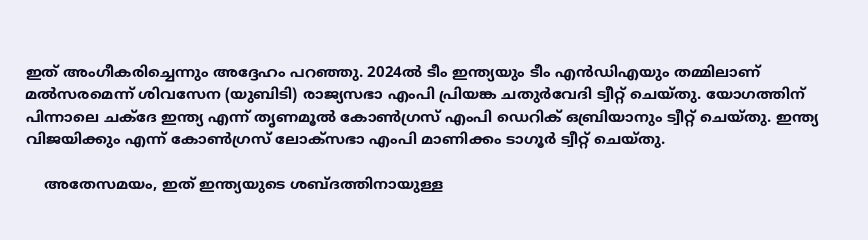ഇത് അംഗീകരിച്ചെന്നും അദ്ദേഹം പറഞ്ഞു. 2024ല്‍ ടീം ഇന്ത്യയും ടീം എന്‍ഡിഎയും തമ്മിലാണ് മല്‍സരമെന്ന് ശിവസേന (യുബിടി) രാജ്യസഭാ എംപി പ്രിയങ്ക ചതുര്‍വേദി ട്വീറ്റ് ചെയ്തു. യോഗത്തിന് പിന്നാലെ ചക്‌ദേ ഇന്ത്യ എന്ന് തൃണമൂല്‍ കോണ്‍ഗ്രസ് എംപി ഡെറിക് ഒബ്രിയാനും ട്വീറ്റ് ചെയ്തു. ഇന്ത്യ വിജയിക്കും എന്ന് കോണ്‍ഗ്രസ് ലോക്‌സഭാ എംപി മാണിക്കം ടാഗൂര്‍ ട്വീറ്റ് ചെയ്തു.

    അതേസമയം, ഇത് ഇന്ത്യയുടെ ശബ്ദത്തിനായുള്ള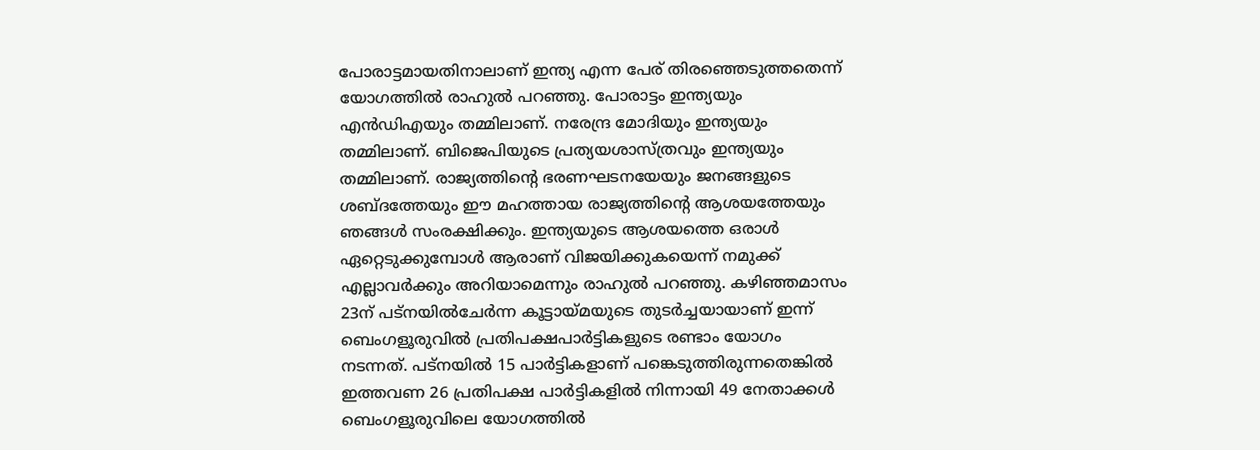പോരാട്ടമായതിനാലാണ് ഇന്ത്യ എന്ന പേര് തിരഞ്ഞെടുത്തതെന്ന് യോഗത്തില്‍ രാഹുല്‍ പറഞ്ഞു. പോരാട്ടം ഇന്ത്യയും എന്‍ഡിഎയും തമ്മിലാണ്. നരേന്ദ്ര മോദിയും ഇന്ത്യയും തമ്മിലാണ്. ബിജെപിയുടെ പ്രത്യയശാസ്ത്രവും ഇന്ത്യയും തമ്മിലാണ്. രാജ്യത്തിന്റെ ഭരണഘടനയേയും ജനങ്ങളുടെ ശബ്ദത്തേയും ഈ മഹത്തായ രാജ്യത്തിന്റെ ആശയത്തേയും ഞങ്ങള്‍ സംരക്ഷിക്കും. ഇന്ത്യയുടെ ആശയത്തെ ഒരാള്‍ ഏറ്റെടുക്കുമ്പോള്‍ ആരാണ് വിജയിക്കുകയെന്ന് നമുക്ക് എല്ലാവര്‍ക്കും അറിയാമെന്നും രാഹുല്‍ പറഞ്ഞു. കഴിഞ്ഞമാസം 23ന് പട്‌നയില്‍ചേര്‍ന്ന കൂട്ടായ്മയുടെ തുടര്‍ച്ചയായാണ് ഇന്ന് ബെംഗളൂരുവില്‍ പ്രതിപക്ഷപാര്‍ട്ടികളുടെ രണ്ടാം യോഗം നടന്നത്. പട്‌നയില്‍ 15 പാര്‍ട്ടികളാണ് പങ്കെടുത്തിരുന്നതെങ്കില്‍ ഇത്തവണ 26 പ്രതിപക്ഷ പാര്‍ട്ടികളില്‍ നിന്നായി 49 നേതാക്കള്‍ ബെംഗളൂരുവിലെ യോഗത്തില്‍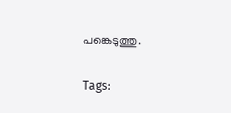പങ്കെടുത്തു.

Tags: